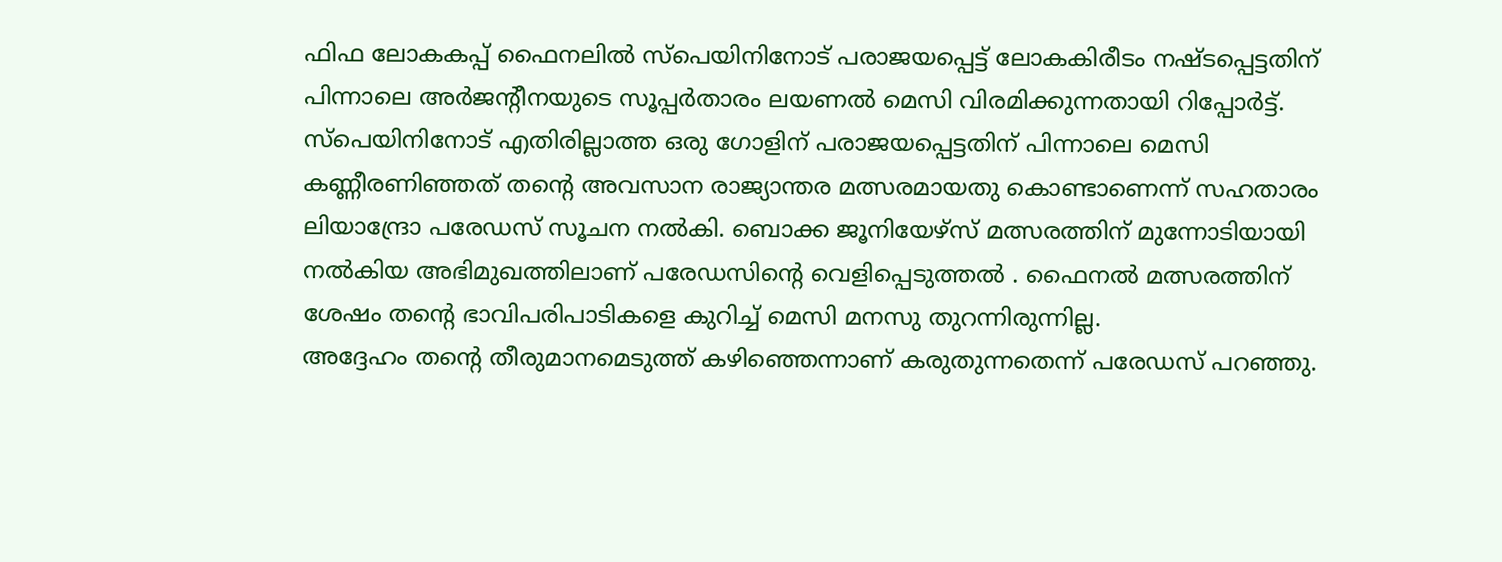ഫിഫ ലോകകപ്പ് ഫൈനലിൽ സ്പെയിനിനോട് പരാജയപ്പെട്ട് ലോകകിരീടം നഷ്ടപ്പെട്ടതിന് പിന്നാലെ അർജന്റീനയുടെ സൂപ്പർതാരം ലയണൽ മെസി വിരമിക്കുന്നതായി റിപ്പോർട്ട്. സ്പെയിനിനോട് എതിരില്ലാത്ത ഒരു ഗോളിന് പരാജയപ്പെട്ടതിന് പിന്നാലെ മെസി കണ്ണീരണിഞ്ഞത് തന്റെ അവസാന രാജ്യാന്തര മത്സരമായതു കൊണ്ടാണെന്ന് സഹതാരം ലിയാന്ദ്രോ പരേഡസ് സൂചന നൽകി. ബൊക്ക ജൂനിയേഴ്സ് മത്സരത്തിന് മുന്നോടിയായി നൽകിയ അഭിമുഖത്തിലാണ് പരേഡസിന്റെ വെളിപ്പെടുത്തൽ . ഫൈനൽ മത്സരത്തിന് ശേഷം തന്റെ ഭാവിപരിപാടികളെ കുറിച്ച് മെസി മനസു തുറന്നിരുന്നില്ല.
അദ്ദേഹം തന്റെ തീരുമാനമെടുത്ത് കഴിഞ്ഞെന്നാണ് കരുതുന്നതെന്ന് പരേഡസ് പറഞ്ഞു.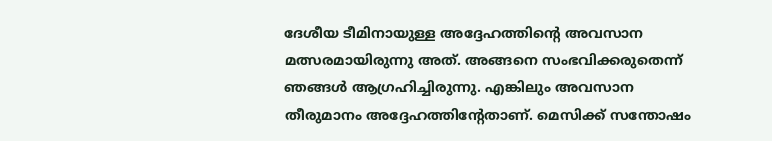ദേശീയ ടീമിനായുള്ള അദ്ദേഹത്തിന്റെ അവസാന മത്സരമായിരുന്നു അത്. അങ്ങനെ സംഭവിക്കരുതെന്ന് ഞങ്ങൾ ആഗ്രഹിച്ചിരുന്നു. എങ്കിലും അവസാന തീരുമാനം അദ്ദേഹത്തിന്റേതാണ്. മെസിക്ക് സന്തോഷം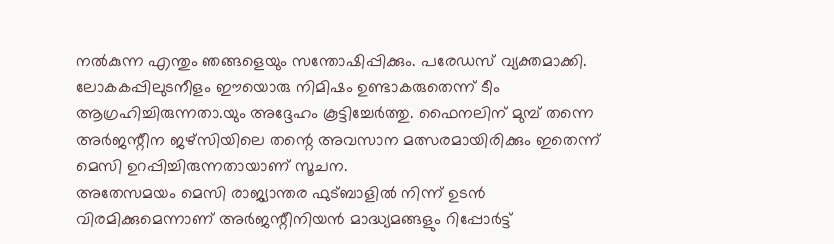നൽകുന്ന എന്തും ഞങ്ങളെയും സന്തോഷിപ്പിക്കും. പരേഡസ് വ്യക്തമാക്കി. ലോകകപ്പിലുടനീളം ഈയൊരു നിമിഷം ഉണ്ടാകരുതെന്ന് ടീം ആഗ്രഹിച്ചിരുന്നതാ.യും അദ്ദേഹം കൂട്ടിച്ചേർത്തു. ഫൈനലിന് മുമ്പ് തന്നെ അർജന്റീന ജഴ്സിയിലെ തന്റെ അവസാന മത്സരമായിരിക്കും ഇതെന്ന് മെസി ഉറപ്പിച്ചിരുന്നതായാണ് സൂചന.
അതേസമയം മെസി രാജ്യാന്തര ഫുട്ബാളിൽ നിന്ന് ഉടൻ വിരമിക്കുമെന്നാണ് അർജന്റീനിയൻ മാദ്ധ്യമങ്ങളും റിപ്പോർട്ട്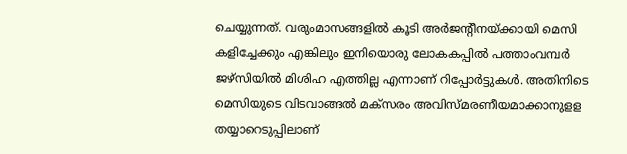ചെയ്യുന്നത്. വരുംമാസങ്ങളിൽ കൂടി അർജന്റീനയ്ക്കായി മെസി കളിച്ചേക്കും എങ്കിലും ഇനിയൊരു ലോകകപ്പിൽ പത്താംവമ്പർ ജഴ്സിയിൽ മിശിഹ എത്തില്ല എന്നാണ് റിപ്പോർട്ടുകൾ. അതിനിടെ മെസിയുടെ വിടവാങ്ങൽ മക്സരം അവിസ്മരണീയമാക്കാനുളള തയ്യാറെടുപ്പിലാണ്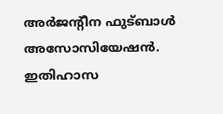അർജന്റീന ഫുട്ബാൾ അസോസിയേഷൻ. ഇതിഹാസ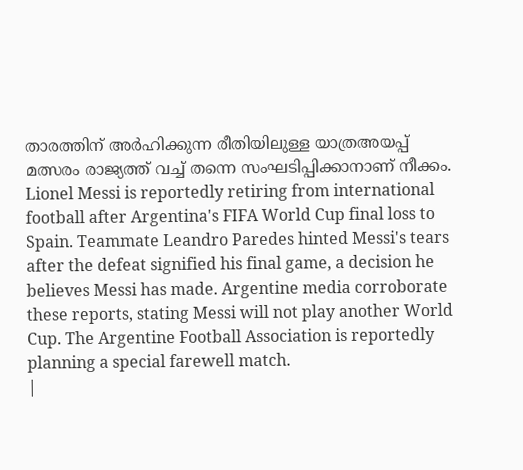താരത്തിന് അർഹിക്കുന്ന രീതിയിലുള്ള യാത്രഅയപ്പ് മത്സരം രാജ്യത്ത് വച്ച് തന്നെ സംഘടിപ്പിക്കാനാണ് നീക്കം.
Lionel Messi is reportedly retiring from international football after Argentina's FIFA World Cup final loss to Spain. Teammate Leandro Paredes hinted Messi's tears after the defeat signified his final game, a decision he believes Messi has made. Argentine media corroborate these reports, stating Messi will not play another World Cup. The Argentine Football Association is reportedly planning a special farewell match.
|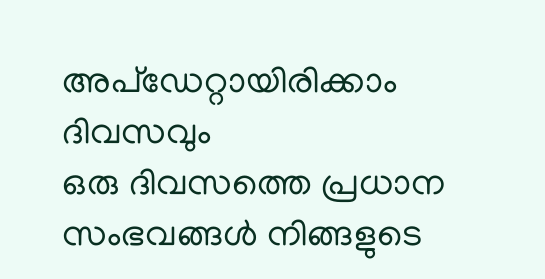അപ്ഡേറ്റായിരിക്കാം ദിവസവും
ഒരു ദിവസത്തെ പ്രധാന സംഭവങ്ങൾ നിങ്ങളുടെ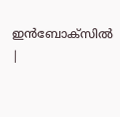ഇൻബോക്സിൽ |